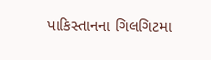પાકિસ્તાનના ગિલગિટમા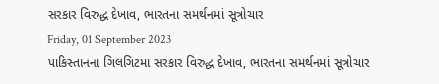સરકાર વિરુદ્ધ દેખાવ, ભારતના સમર્થનમાં સૂત્રોચાર
Friday, 01 September 2023
પાકિસ્તાનના ગિલગિટમા સરકાર વિરુદ્ધ દેખાવ, ભારતના સમર્થનમાં સૂત્રોચાર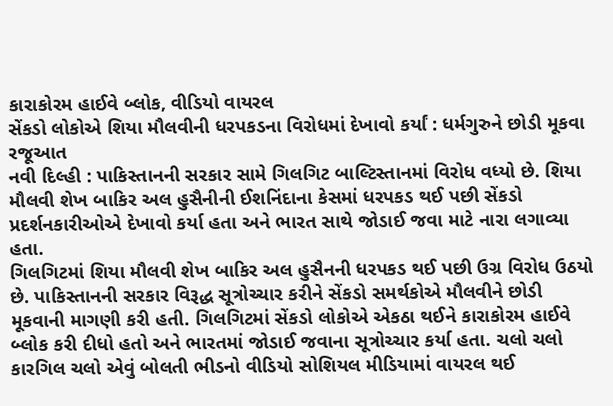કારાકોરમ હાઈવે બ્લોક, વીડિયો વાયરલ
સેંકડો લોકોએ શિયા મૌલવીની ધરપકડના વિરોધમાં દેખાવો કર્યાં : ધર્મગુરુને છોડી મૂકવા રજૂઆત
નવી દિલ્હી : પાકિસ્તાનની સરકાર સામે ગિલગિટ બાલ્ટિસ્તાનમાં વિરોધ વધ્યો છે. શિયા મૌલવી શેખ બાકિર અલ હુસૈનીની ઈશનિંદાના કેસમાં ધરપકડ થઈ પછી સેંકડો પ્રદર્શનકારીઓએ દેખાવો કર્યા હતા અને ભારત સાથે જોડાઈ જવા માટે નારા લગાવ્યા હતા.
ગિલગિટમાં શિયા મૌલવી શેખ બાકિર અલ હુસૈનની ધરપકડ થઈ પછી ઉગ્ર વિરોધ ઉઠયો છે. પાકિસ્તાનની સરકાર વિરૂદ્ધ સૂત્રોચ્ચાર કરીને સેંકડો સમર્થકોએ મૌલવીને છોડી મૂકવાની માગણી કરી હતી. ગિલગિટમાં સેંકડો લોકોએ એકઠા થઈને કારાકોરમ હાઈવે બ્લોક કરી દીધો હતો અને ભારતમાં જોડાઈ જવાના સૂત્રોચ્ચાર કર્યા હતા. ચલો ચલો કારગિલ ચલો એવું બોલતી ભીડનો વીડિયો સોશિયલ મીડિયામાં વાયરલ થઈ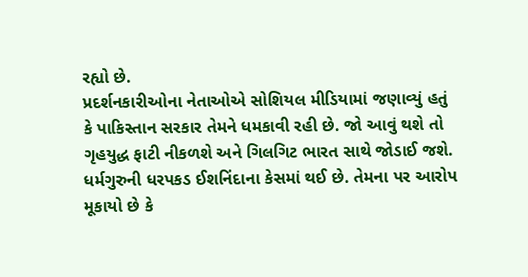રહ્યો છે.
પ્રદર્શનકારીઓના નેતાઓએ સોશિયલ મીડિયામાં જણાવ્યું હતું કે પાકિસ્તાન સરકાર તેમને ધમકાવી રહી છે. જો આવું થશે તો ગૃહયુદ્ધ ફાટી નીકળશે અને ગિલગિટ ભારત સાથે જોડાઈ જશે.
ધર્મગુરુની ધરપકડ ઈશનિંદાના કેસમાં થઈ છે. તેમના પર આરોપ મૂકાયો છે કે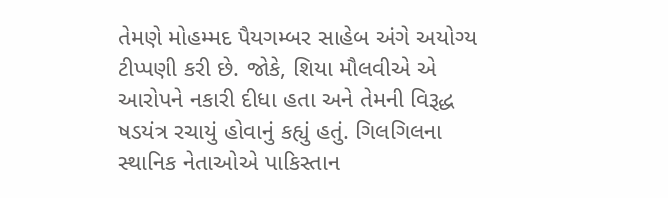તેમણે મોહમ્મદ પૈયગમ્બર સાહેબ અંગે અયોગ્ય ટીપ્પણી કરી છે. જોકે, શિયા મૌલવીએ એ આરોપને નકારી દીધા હતા અને તેમની વિરૂદ્ધ ષડયંત્ર રચાયું હોવાનું કહ્યું હતું. ગિલગિલના સ્થાનિક નેતાઓએ પાકિસ્તાન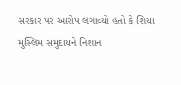સરકાર પર આરોપ લગાવ્યો હતો કે શિયા મુસ્લિમ સમુદાયને નિશાન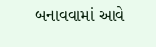બનાવવામાં આવે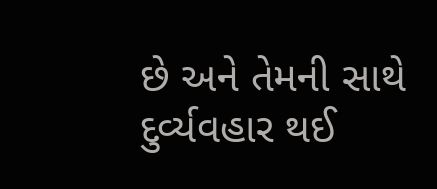છે અને તેમની સાથે દુર્વ્યવહાર થઈ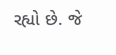રહ્યો છે. જે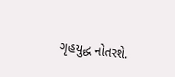ગૃહયુદ્ધ નોતરશે.